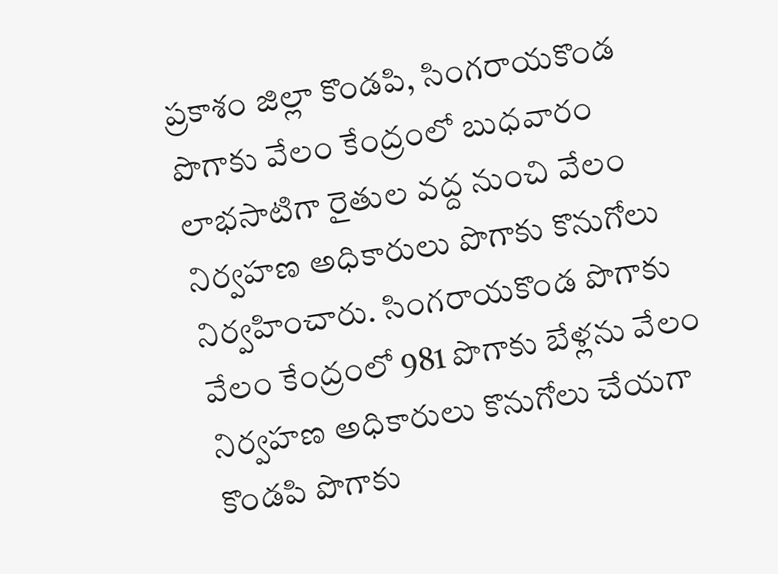ప్రకాశం జిల్లా కొండపి, సింగరాయకొండ పొగాకు వేలం కేంద్రంలో బుధవారం లాభసాటిగా రైతుల వద్ద నుంచి వేలం నిర్వహణ అధికారులు పొగాకు కొనుగోలు నిర్వహించారు. సింగరాయకొండ పొగాకు వేలం కేంద్రంలో 981 పొగాకు బేళ్లను వేలం నిర్వహణ అధికారులు కొనుగోలు చేయగా కొండపి పొగాకు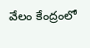వేలం కేంద్రంలో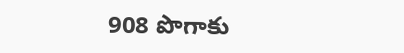908 పొగాకు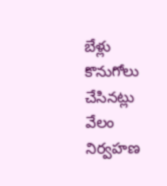బేళ్లు కొనుగోలు చేసినట్లు వేలం నిర్వహణ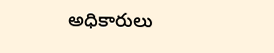అధికారులు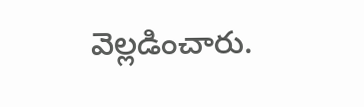వెల్లడించారు.